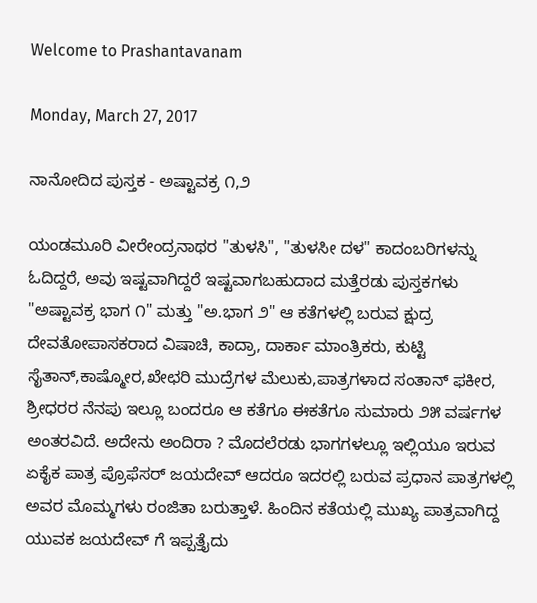Welcome to Prashantavanam

Monday, March 27, 2017

ನಾನೋದಿದ ಪುಸ್ತಕ - ಅಷ್ಟಾವಕ್ರ ೧,೨

ಯಂಡಮೂರಿ ವೀರೇಂದ್ರನಾಥರ "ತುಳಸಿ", "ತುಳಸೀ ದಳ" ಕಾದಂಬರಿಗಳನ್ನು ಓದಿದ್ದರೆ, ಅವು ಇಷ್ಟವಾಗಿದ್ದರೆ ಇಷ್ಟವಾಗಬಹುದಾದ ಮತ್ತೆರಡು ಪುಸ್ತಕಗಳು "ಅಷ್ಟಾವಕ್ರ ಭಾಗ ೧" ಮತ್ತು "ಅ.ಭಾಗ ೨" ಆ ಕತೆಗಳಲ್ಲಿ ಬರುವ ಕ್ಷುದ್ರ ದೇವತೋಪಾಸಕರಾದ ವಿಷಾಚಿ, ಕಾದ್ರಾ, ದಾರ್ಕಾ ಮಾಂತ್ರಿಕರು, ಕುಟ್ಟಿ ಸೈತಾನ್,ಕಾಷ್ಮೋರ,ಖೇಛರಿ ಮುದ್ರೆಗಳ ಮೆಲುಕು,ಪಾತ್ರಗಳಾದ ಸಂತಾನ್ ಫಕೀರ, ಶ್ರೀಧರರ ನೆನಪು ಇಲ್ಲೂ ಬಂದರೂ ಆ ಕತೆಗೂ ಈಕತೆಗೂ ಸುಮಾರು ೨೫ ವರ್ಷಗಳ ಅಂತರವಿದೆ. ಅದೇನು ಅಂದಿರಾ ? ಮೊದಲೆರಡು ಭಾಗಗಳಲ್ಲೂ ಇಲ್ಲಿಯೂ ಇರುವ ಏಕೈಕ ಪಾತ್ರ ಪ್ರೊಫೆಸರ್ ಜಯದೇವ್ ಆದರೂ ಇದರಲ್ಲಿ ಬರುವ ಪ್ರಧಾನ ಪಾತ್ರಗಳಲ್ಲಿ ಅವರ ಮೊಮ್ಮಗಳು ರಂಜಿತಾ ಬರುತ್ತಾಳೆ. ಹಿಂದಿನ ಕತೆಯಲ್ಲಿ ಮುಖ್ಯ ಪಾತ್ರವಾಗಿದ್ದ ಯುವಕ ಜಯದೇವ್ ಗೆ ಇಪ್ಪತ್ತೈದು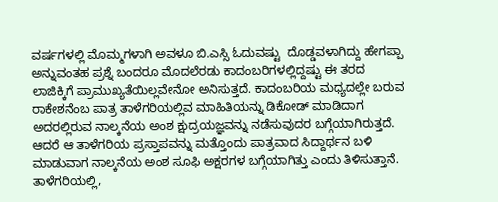ವರ್ಷಗಳಲ್ಲಿ ಮೊಮ್ಮಗಳಾಗಿ ಅವಳೂ ಬಿ.ಎಸ್ಸಿ ಓದುವಷ್ಟು  ದೊಡ್ಡವಳಾಗಿದ್ದು ಹೇಗಪ್ಪಾ ಅನ್ನುವಂತಹ ಪ್ರಶ್ನೆ ಬಂದರೂ ಮೊದಲೆರಡು ಕಾದಂಬರಿಗಳಲ್ಲಿದ್ದಷ್ಟು ಈ ತರದ ಲಾಜಿಕ್ಕಿಗೆ ಪ್ರಾಮುಖ್ಯತೆಯಿಲ್ಲವೇನೋ ಅನಿಸುತ್ತದೆ. ಕಾದಂಬರಿಯ ಮಧ್ಯದಲ್ಲೇ ಬರುವ ರಾಕೇಶನೆಂಬ ಪಾತ್ರ ತಾಳೆಗರಿಯಲ್ಲಿವ ಮಾಹಿತಿಯನ್ನು ಡಿಕೋಡ್ ಮಾಡಿದಾಗ ಅದರಲ್ಲಿರುವ ನಾಲ್ಕನೆಯ ಅಂಶ ಕ್ಷುದ್ರಯಜ್ಞವನ್ನು ನಡೆಸುವುದರ ಬಗ್ಗೆಯಾಗಿರುತ್ತದೆ. ಆದರೆ ಆ ತಾಳೆಗರಿಯ ಪ್ರಸ್ತಾಪವನ್ನು ಮತ್ತೊಂದು ಪಾತ್ರವಾದ ಸಿದ್ದಾರ್ಥನ ಬಳಿ ಮಾಡುವಾಗ ನಾಲ್ಕನೆಯ ಅಂಶ ಸೂಫಿ ಅಕ್ಷರಗಳ ಬಗ್ಗೆಯಾಗಿತ್ತು ಎಂದು ತಿಳಿಸುತ್ತಾನೆ. ತಾಳೆಗರಿಯಲ್ಲಿ,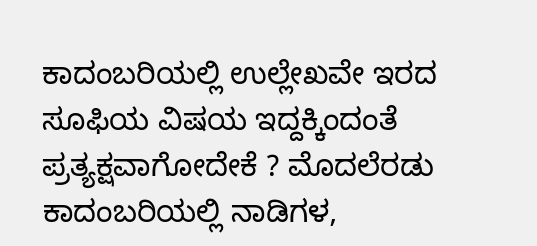ಕಾದಂಬರಿಯಲ್ಲಿ ಉಲ್ಲೇಖವೇ ಇರದ ಸೂಫಿಯ ವಿಷಯ ಇದ್ದಕ್ಕಿಂದಂತೆ ಪ್ರತ್ಯಕ್ಷವಾಗೋದೇಕೆ ? ಮೊದಲೆರಡು ಕಾದಂಬರಿಯಲ್ಲಿ ನಾಡಿಗಳ,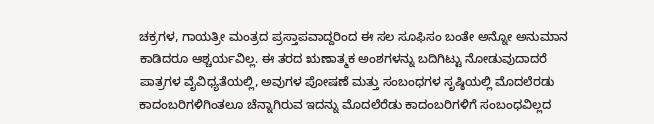ಚಕ್ರಗಳ, ಗಾಯತ್ರೀ ಮಂತ್ರದ ಪ್ರಸ್ತಾಪವಾದ್ದರಿಂದ ಈ ಸಲ ಸೂಫಿಸಂ ಬಂತೇ ಅನ್ನೋ ಅನುಮಾನ ಕಾಡಿದರೂ ಆಶ್ಚರ್ಯವಿಲ್ಲ. ಈ ತರದ ಋಣಾತ್ಮಕ ಅಂಶಗಳನ್ನು ಬದಿಗಿಟ್ಟು ನೋಡುವುದಾದರೆ
ಪಾತ್ರಗಳ ವೈವಿಧ್ಯತೆಯಲ್ಲಿ, ಅವುಗಳ ಪೋಷಣೆ ಮತ್ತು ಸಂಬಂಧಗಳ ಸೃಷ್ಠಿಯಲ್ಲಿ ಮೊದಲೆರಡು ಕಾದಂಬರಿಗಳಿಗಿಂತಲೂ ಚೆನ್ನಾಗಿರುವ ಇದನ್ನು ಮೊದಲೆರೆಡು ಕಾದಂಬರಿಗಳಿಗೆ ಸಂಬಂಧವಿಲ್ಲದ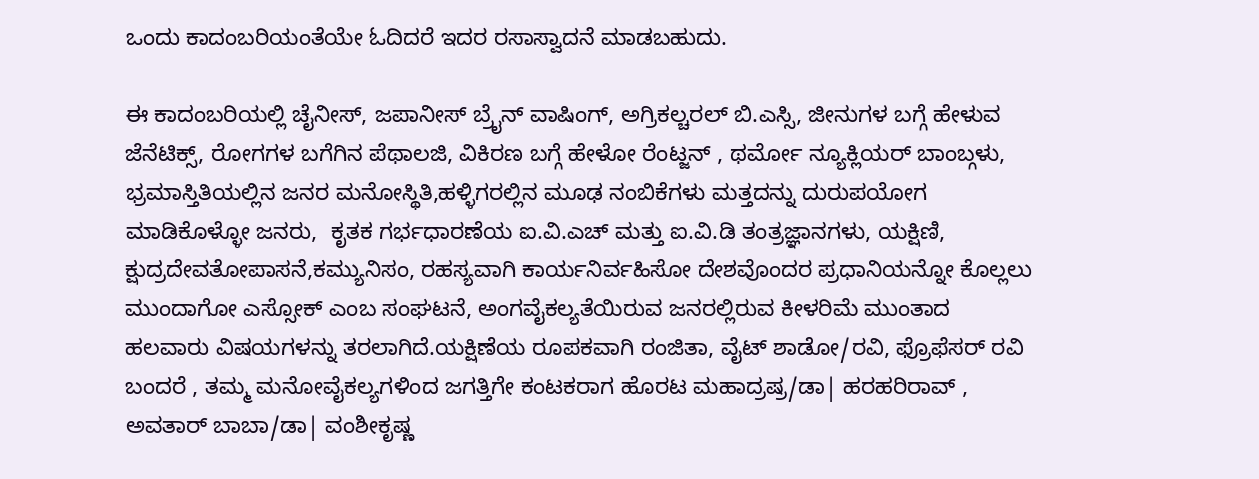ಒಂದು ಕಾದಂಬರಿಯಂತೆಯೇ ಓದಿದರೆ ಇದರ ರಸಾಸ್ವಾದನೆ ಮಾಡಬಹುದು.

ಈ ಕಾದಂಬರಿಯಲ್ಲಿ ಚೈನೀಸ್, ಜಪಾನೀಸ್ ಬ್ರೈನ್ ವಾಷಿಂಗ್, ಅಗ್ರಿಕಲ್ಚರಲ್ ಬಿ.ಎಸ್ಸಿ, ಜೀನುಗಳ ಬಗ್ಗೆ ಹೇಳುವ  ಜೆನೆಟಿಕ್ಸ್, ರೋಗಗಳ ಬಗೆಗಿನ ಪೆಥಾಲಜಿ, ವಿಕಿರಣ ಬಗ್ಗೆ ಹೇಳೋ ರೆಂಟ್ಜನ್ , ಥರ್ಮೋ ನ್ಯೂಕ್ಲಿಯರ್ ಬಾಂಬ್ಗಳು, ಭ್ರಮಾಸ್ತಿತಿಯಲ್ಲಿನ ಜನರ ಮನೋಸ್ಥಿತಿ,ಹಳ್ಳಿಗರಲ್ಲಿನ ಮೂಢ ನಂಬಿಕೆಗಳು ಮತ್ತದನ್ನು ದುರುಪಯೋಗ ಮಾಡಿಕೊಳ್ಳೋ ಜನರು,  ಕೃತಕ ಗರ್ಭಧಾರಣೆಯ ಐ.ವಿ.ಎಚ್ ಮತ್ತು ಐ.ವಿ.ಡಿ ತಂತ್ರಜ್ಞಾನಗಳು, ಯಕ್ಷಿಣಿ, ಕ್ಷುದ್ರದೇವತೋಪಾಸನೆ,ಕಮ್ಯುನಿಸಂ, ರಹಸ್ಯವಾಗಿ ಕಾರ್ಯನಿರ್ವಹಿಸೋ ದೇಶವೊಂದರ ಪ್ರಧಾನಿಯನ್ನೋ ಕೊಲ್ಲಲು ಮುಂದಾಗೋ ಎಸ್ಸೋಕ್ ಎಂಬ ಸಂಘಟನೆ, ಅಂಗವೈಕಲ್ಯತೆಯಿರುವ ಜನರಲ್ಲಿರುವ ಕೀಳರಿಮೆ ಮುಂತಾದ ಹಲವಾರು ವಿಷಯಗಳನ್ನು ತರಲಾಗಿದೆ.ಯಕ್ಷಿಣೆಯ ರೂಪಕವಾಗಿ ರಂಜಿತಾ, ವೈಟ್ ಶಾಡೋ/ರವಿ, ಫ್ರೊಫೆಸರ್ ರವಿ ಬಂದರೆ , ತಮ್ಮ ಮನೋವೈಕಲ್ಯಗಳಿಂದ ಜಗತ್ತಿಗೇ ಕಂಟಕರಾಗ ಹೊರಟ ಮಹಾದ್ರಷ್ರ/ಡಾ| ಹರಹರಿರಾವ್ , ಅವತಾರ್ ಬಾಬಾ/ಡಾ| ವಂಶೀಕೃಷ್ಣ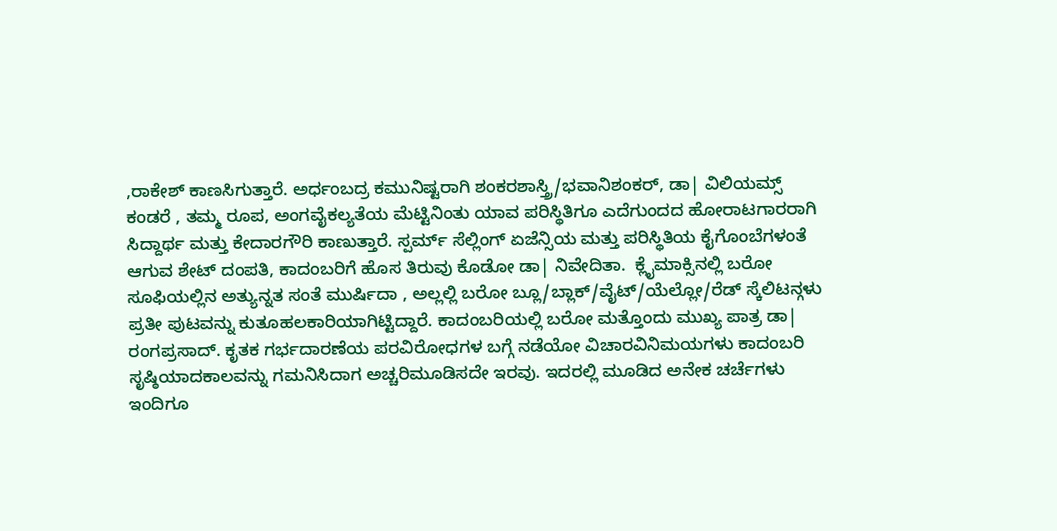,ರಾಕೇಶ್ ಕಾಣಸಿಗುತ್ತಾರೆ. ಅರ್ಧಂಬದ್ರ ಕಮುನಿಷ್ಟರಾಗಿ ಶಂಕರಶಾಸ್ತ್ರಿ/ಭವಾನಿಶಂಕರ್, ಡಾ| ವಿಲಿಯಮ್ಸ್ ಕಂಡರೆ , ತಮ್ಮ ರೂಪ, ಅಂಗವೈಕಲ್ಯತೆಯ ಮೆಟ್ಟಿನಿಂತು ಯಾವ ಪರಿಸ್ಥಿತಿಗೂ ಎದೆಗುಂದದ ಹೋರಾಟಗಾರರಾಗಿ ಸಿದ್ದಾರ್ಥ ಮತ್ತು ಕೇದಾರಗೌರಿ ಕಾಣುತ್ತಾರೆ. ಸ್ಪರ್ಮ್ ಸೆಲ್ಲಿಂಗ್ ಏಜೆನ್ಸಿಯ ಮತ್ತು ಪರಿಸ್ಥಿತಿಯ ಕೈಗೊಂಬೆಗಳಂತೆ ಆಗುವ ಶೇಟ್ ದಂಪತಿ, ಕಾದಂಬರಿಗೆ ಹೊಸ ತಿರುವು ಕೊಡೋ ಡಾ| ನಿವೇದಿತಾ.  ಕ್ಲೈಮಾಕ್ಸಿನಲ್ಲಿ ಬರೋ ಸೂಫಿಯಲ್ಲಿನ ಅತ್ಯುನ್ನತ ಸಂತೆ ಮುರ್ಷಿದಾ , ಅಲ್ಲಲ್ಲಿ ಬರೋ ಬ್ಲೂ/ಬ್ಲಾಕ್/ವೈಟ್/ಯೆಲ್ಲೋ/ರೆಡ್ ಸ್ಕೆಲಿಟನ್ಗಳು ಪ್ರತೀ ಪುಟವನ್ನು ಕುತೂಹಲಕಾರಿಯಾಗಿಟ್ಟಿದ್ದಾರೆ. ಕಾದಂಬರಿಯಲ್ಲಿ ಬರೋ ಮತ್ತೊಂದು ಮುಖ್ಯ ಪಾತ್ರ ಡಾ| ರಂಗಪ್ರಸಾದ್. ಕೃತಕ ಗರ್ಭದಾರಣೆಯ ಪರವಿರೋಧಗಳ ಬಗ್ಗೆ ನಡೆಯೋ ವಿಚಾರವಿನಿಮಯಗಳು ಕಾದಂಬರಿ ಸೃಷ್ಠಿಯಾದಕಾಲವನ್ನು ಗಮನಿಸಿದಾಗ ಅಚ್ಚರಿಮೂಡಿಸದೇ ಇರವು. ಇದರಲ್ಲಿ ಮೂಡಿದ ಅನೇಕ ಚರ್ಚೆಗಳು ಇಂದಿಗೂ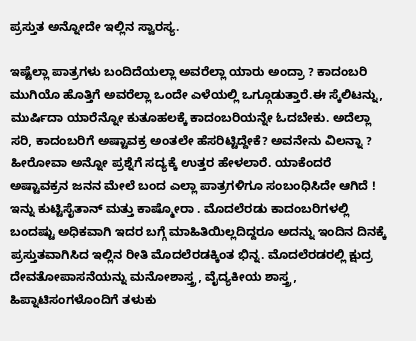ಪ್ರಸ್ತುತ ಅನ್ನೋದೇ ಇಲ್ಲಿನ ಸ್ವಾರಸ್ಯ.

ಇಷ್ಟೆಲ್ಲಾ ಪಾತ್ರಗಳು ಬಂದಿದೆಯಲ್ಲಾ ಅವರೆಲ್ಲಾ ಯಾರು ಅಂದ್ರಾ ? ಕಾದಂಬರಿ ಮುಗಿಯೊ ಹೊತ್ತಿಗೆ ಅವರೆಲ್ಲಾ ಒಂದೇ ಎಳೆಯಲ್ಲಿ ಒಗ್ಗೂಡುತ್ತಾರೆ.ಈ ಸ್ಕೆಲಿಟನ್ನು, ಮುರ್ಷಿದಾ ಯಾರೆನ್ನೋ ಕುತೂಹಲಕ್ಕೆ ಕಾದಂಬರಿಯನ್ನೇ ಓದಬೇಕು. ಅದೆಲ್ಲಾ ಸರಿ, ಕಾದಂಬರಿಗೆ ಅಷ್ಟಾವಕ್ರ ಅಂತಲೇ ಹೆಸರಿಟ್ಟಿದ್ದೇಕೆ? ಅವನೇನು ವಿಲನ್ನಾ ? ಹೀರೋವಾ ಅನ್ನೋ ಪ್ರಶ್ನೆಗೆ ಸದ್ಯಕ್ಕೆ ಉತ್ತರ ಹೇಳಲಾರೆ. ಯಾಕೆಂದರೆ ಅಷ್ಟಾವಕ್ರನ ಜನನ ಮೇಲೆ ಬಂದ ಎಲ್ಲಾ ಪಾತ್ರಗಳಿಗೂ ಸಂಬಂಧಿಸಿದೇ ಆಗಿದೆ ! ಇನ್ನು ಕುಟ್ಟಿಸೈತಾನ್ ಮತ್ತು ಕಾಷ್ಮೋರಾ . ಮೊದಲೆರಡು ಕಾದಂಬರಿಗಳಲ್ಲಿ ಬಂದಷ್ಟು ಅಧಿಕವಾಗಿ ಇದರ ಬಗ್ಗೆ ಮಾಹಿತಿಯಿಲ್ಲದಿದ್ದರೂ ಅದನ್ನು ಇಂದಿನ ದಿನಕ್ಕೆ ಪ್ರಸ್ತುತವಾಗಿಸಿದ ಇಲ್ಲಿನ ರೀತಿ ಮೊದಲೆರಡಕ್ಕಿಂತ ಭಿನ್ನ. ಮೊದಲೆರಡರಲ್ಲಿ ಕ್ಷುದ್ರ ದೇವತೋಪಾಸನೆಯನ್ನು ಮನೋಶಾಸ್ತ್ರ, ವೈದ್ಯಕೀಯ ಶಾಸ್ತ್ರ, ಹಿಪ್ನಾಟಿಸಂಗಳೊಂದಿಗೆ ತಳುಕು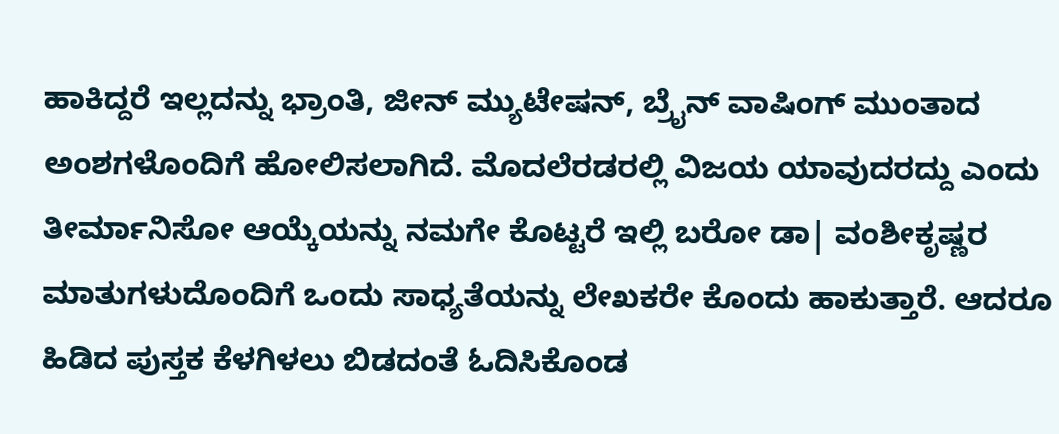ಹಾಕಿದ್ದರೆ ಇಲ್ಲದನ್ನು ಭ್ರಾಂತಿ, ಜೀನ್ ಮ್ಯುಟೇಷನ್, ಬ್ರೈನ್ ವಾಷಿಂಗ್ ಮುಂತಾದ ಅಂಶಗಳೊಂದಿಗೆ ಹೋಲಿಸಲಾಗಿದೆ. ಮೊದಲೆರಡರಲ್ಲಿ ವಿಜಯ ಯಾವುದರದ್ದು ಎಂದು ತೀರ್ಮಾನಿಸೋ ಆಯ್ಕೆಯನ್ನು ನಮಗೇ ಕೊಟ್ಟರೆ ಇಲ್ಲಿ ಬರೋ ಡಾ| ವಂಶೀಕೃಷ್ಣರ ಮಾತುಗಳುದೊಂದಿಗೆ ಒಂದು ಸಾಧ್ಯತೆಯನ್ನು ಲೇಖಕರೇ ಕೊಂದು ಹಾಕುತ್ತಾರೆ. ಆದರೂ ಹಿಡಿದ ಪುಸ್ತಕ ಕೆಳಗಿಳಲು ಬಿಡದಂತೆ ಓದಿಸಿಕೊಂಡ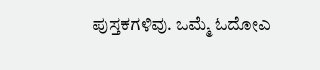ಪುಸ್ತಕಗಳಿವು. ಒಮ್ಮೆ ಓದೋಎ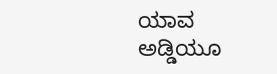ಯಾವ ಅಡ್ಡಿಯೂ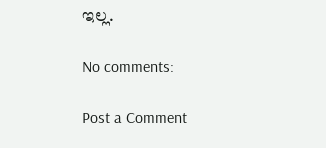ಇಲ್ಲ.

No comments:

Post a Comment